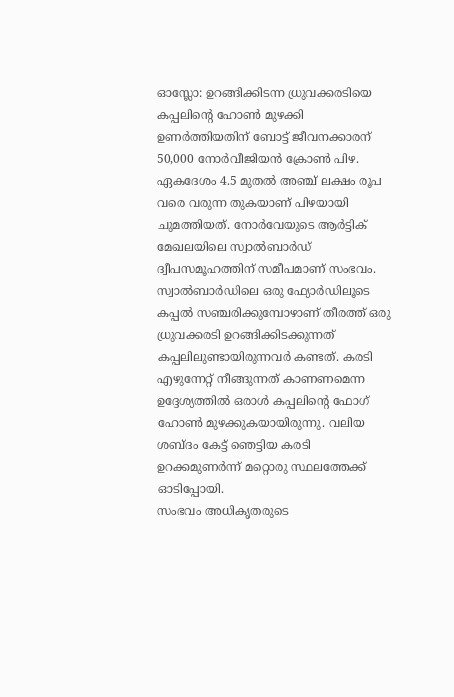ഓസ്ലോ: ഉറങ്ങിക്കിടന്ന ധ്രുവക്കരടിയെ കപ്പലിന്റെ ഹോൺ മുഴക്കി ഉണർത്തിയതിന് ബോട്ട് ജീവനക്കാരന് 50,000 നോർവീജിയൻ ക്രോൺ പിഴ. ഏകദേശം 4.5 മുതൽ അഞ്ച് ലക്ഷം രൂപ വരെ വരുന്ന തുകയാണ് പിഴയായി ചുമത്തിയത്. നോർവേയുടെ ആർട്ടിക് മേഖലയിലെ സ്വാൽബാർഡ് ദ്വീപസമൂഹത്തിന് സമീപമാണ് സംഭവം.
സ്വാൽബാർഡിലെ ഒരു ഫ്യോർഡിലൂടെ കപ്പൽ സഞ്ചരിക്കുമ്പോഴാണ് തീരത്ത് ഒരു ധ്രുവക്കരടി ഉറങ്ങിക്കിടക്കുന്നത് കപ്പലിലുണ്ടായിരുന്നവർ കണ്ടത്. കരടി എഴുന്നേറ്റ് നീങ്ങുന്നത് കാണണമെന്ന ഉദ്ദേശ്യത്തിൽ ഒരാൾ കപ്പലിന്റെ ഫോഗ് ഹോൺ മുഴക്കുകയായിരുന്നു. വലിയ ശബ്ദം കേട്ട് ഞെട്ടിയ കരടി ഉറക്കമുണർന്ന് മറ്റൊരു സ്ഥലത്തേക്ക് ഓടിപ്പോയി.
സംഭവം അധികൃതരുടെ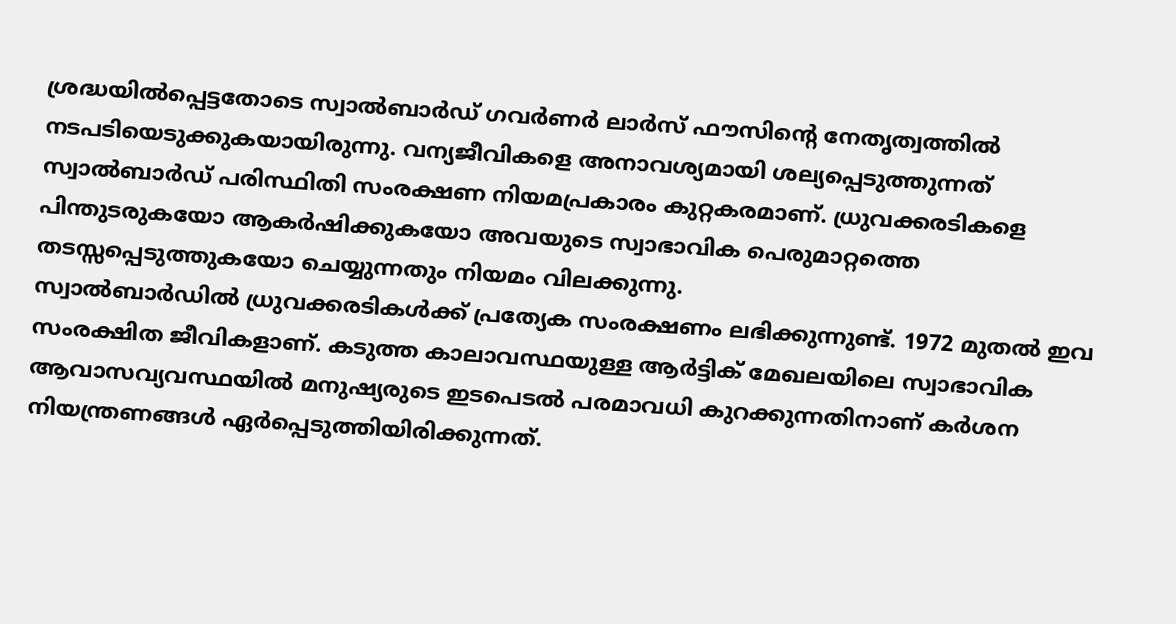ശ്രദ്ധയിൽപ്പെട്ടതോടെ സ്വാൽബാർഡ് ഗവർണർ ലാർസ് ഫൗസിന്റെ നേതൃത്വത്തിൽ നടപടിയെടുക്കുകയായിരുന്നു. വന്യജീവികളെ അനാവശ്യമായി ശല്യപ്പെടുത്തുന്നത് സ്വാൽബാർഡ് പരിസ്ഥിതി സംരക്ഷണ നിയമപ്രകാരം കുറ്റകരമാണ്. ധ്രുവക്കരടികളെ പിന്തുടരുകയോ ആകർഷിക്കുകയോ അവയുടെ സ്വാഭാവിക പെരുമാറ്റത്തെ തടസ്സപ്പെടുത്തുകയോ ചെയ്യുന്നതും നിയമം വിലക്കുന്നു.
സ്വാൽബാർഡിൽ ധ്രുവക്കരടികൾക്ക് പ്രത്യേക സംരക്ഷണം ലഭിക്കുന്നുണ്ട്. 1972 മുതൽ ഇവ സംരക്ഷിത ജീവികളാണ്. കടുത്ത കാലാവസ്ഥയുള്ള ആർട്ടിക് മേഖലയിലെ സ്വാഭാവിക ആവാസവ്യവസ്ഥയിൽ മനുഷ്യരുടെ ഇടപെടൽ പരമാവധി കുറക്കുന്നതിനാണ് കർശന നിയന്ത്രണങ്ങൾ ഏർപ്പെടുത്തിയിരിക്കുന്നത്.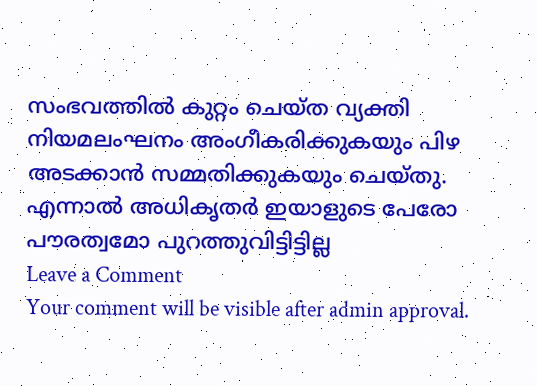സംഭവത്തിൽ കുറ്റം ചെയ്ത വ്യക്തി നിയമലംഘനം അംഗീകരിക്കുകയും പിഴ അടക്കാൻ സമ്മതിക്കുകയും ചെയ്തു. എന്നാൽ അധികൃതർ ഇയാളുടെ പേരോ പൗരത്വമോ പുറത്തുവിട്ടിട്ടില്ല
Leave a Comment
Your comment will be visible after admin approval.